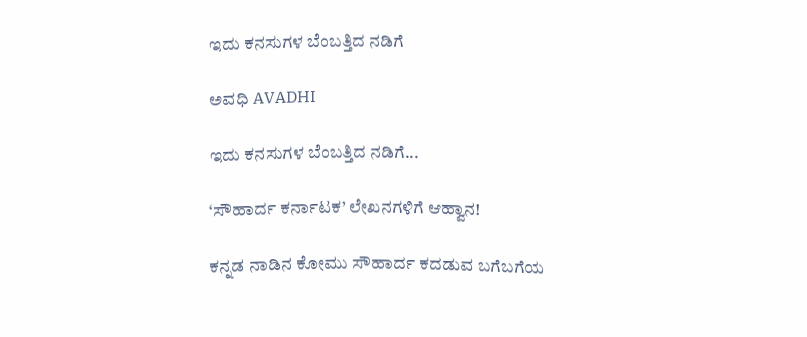ಇದು ಕನಸುಗಳ ಬೆಂಬತ್ತಿದ ನಡಿಗೆ‍

ಅವಧಿ AVADHI

ಇದು ಕನಸುಗಳ ಬೆಂಬತ್ತಿದ ನಡಿಗೆ...

‘ಸೌಹಾರ್ದ ಕರ್ನಾಟಕ’ ಲೇಖನಗಳಿಗೆ ಆಹ್ವಾನ!

ಕನ್ನಡ ನಾಡಿನ ಕೋಮು ಸೌಹಾರ್ದ ಕದಡುವ ಬಗೆಬಗೆಯ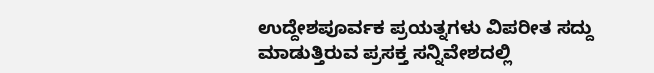ಉದ್ದೇಶಪೂರ್ವಕ ಪ್ರಯತ್ನಗಳು ವಿಪರೀತ ಸದ್ದು ಮಾಡುತ್ತಿರುವ ಪ್ರಸಕ್ತ ಸನ್ನಿವೇಶದಲ್ಲಿ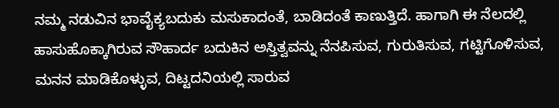ನಮ್ಮ ನಡುವಿನ ಭಾವೈಕ್ಯಬದುಕು ಮಸುಕಾದಂತೆ, ಬಾಡಿದಂತೆ ಕಾಣುತ್ತಿದೆ. ಹಾಗಾಗಿ ಈ ನೆಲದಲ್ಲಿ ಹಾಸುಹೊಕ್ಕಾಗಿರುವ ಸೌಹಾರ್ದ ಬದುಕಿನ ಅಸ್ತಿತ್ವವನ್ನು ನೆನಪಿಸುವ, ಗುರುತಿಸುವ, ಗಟ್ಟಿಗೊಳಿಸುವ, ಮನನ ಮಾಡಿಕೊಳ್ಳುವ, ದಿಟ್ಟದನಿಯಲ್ಲಿ ಸಾರುವ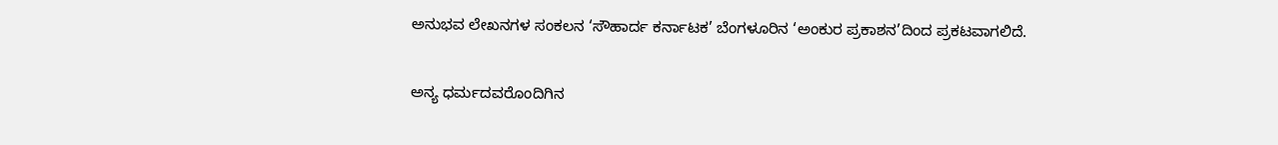ಅನುಭವ ಲೇಖನಗಳ ಸಂಕಲನ ‘ಸೌಹಾರ್ದ ಕರ್ನಾಟಕ’ ಬೆಂಗಳೂರಿನ ‘ಅಂಕುರ ಪ್ರಕಾಶನ’ದಿಂದ ಪ್ರಕಟವಾಗಲಿದೆ.

ಅನ್ಯ ಧರ್ಮದವರೊಂದಿಗಿನ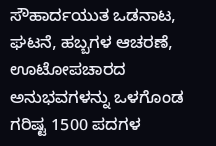ಸೌಹಾರ್ದಯುತ ಒಡನಾಟ, ಘಟನೆ, ಹಬ್ಬಗಳ ಆಚರಣೆ, ಊಟೋಪಚಾರದ ಅನುಭವಗಳನ್ನು ಒಳಗೊಂಡ ಗರಿಷ್ಟ 1500 ಪದಗಳ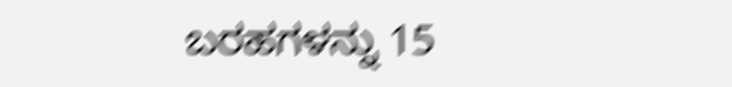ಬರಹಗಳನ್ನು 15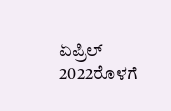ಏಪ್ರಿಲ್ 2022ರೊಳಗೆ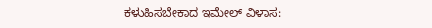ಕಳುಹಿಸಬೇಕಾದ ಇಮೇಲ್ ವಿಳಾಸ: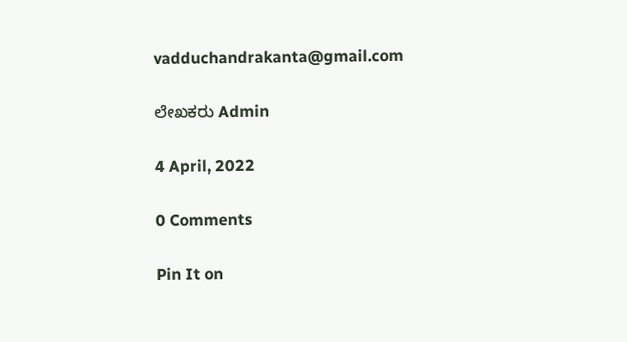vadduchandrakanta@gmail.com

ಲೇಖಕರು Admin

4 April, 2022

0 Comments

Pin It on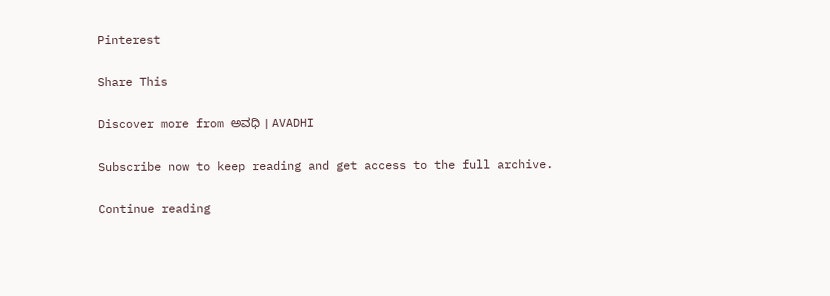Pinterest

Share This

Discover more from ಅವಧಿ । AVADHI

Subscribe now to keep reading and get access to the full archive.

Continue reading